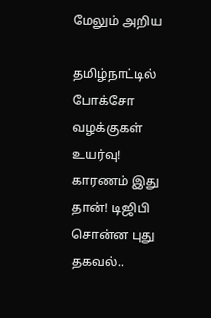மேலும் அறிய

தமிழ்நாட்டில் போக்சோ வழக்குகள் உயர்வு! காரணம் இது தான்! டிஜிபி சொன்ன புது தகவல்..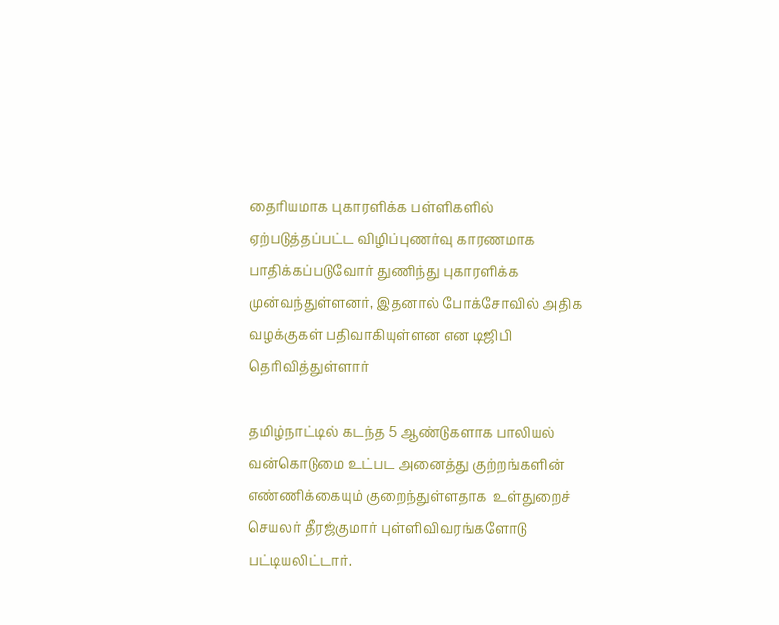தைரியமாக புகாரளிக்க பள்ளிகளில் ஏற்படுத்தப்பட்ட விழிப்புணர்வு காரணமாக பாதிக்கப்படுவோர் துணிந்து புகாரளிக்க முன்வந்துள்ளனர், இதனால் போக்சோவில் அதிக வழக்குகள் பதிவாகியுள்ளன என டிஜிபி தெரிவித்துள்ளார்

தமிழ்நாட்டில் கடந்த 5 ஆண்டுகளாக பாலியல் வன்கொடுமை உட்பட அனைத்து குற்றங்களின் எண்ணிக்கையும் குறைந்துள்ளதாக  உள்துறைச் செயலர் தீரஜ்குமார் புள்ளிவிவரங்களோடு பட்டியலிட்டார்.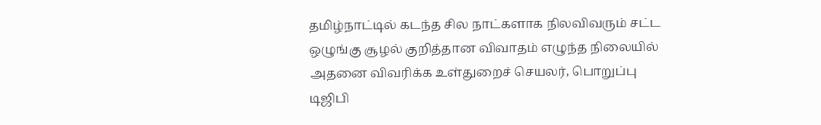தமிழ்நாட்டில் கடந்த சில நாட்களாக நிலவிவரும் சட்ட ஒழுங்கு சூழல் குறித்தான விவாதம் எழுந்த நிலையில் அதனை விவரிக்க உள்துறைச் செயலர், பொறுப்பு டிஜிபி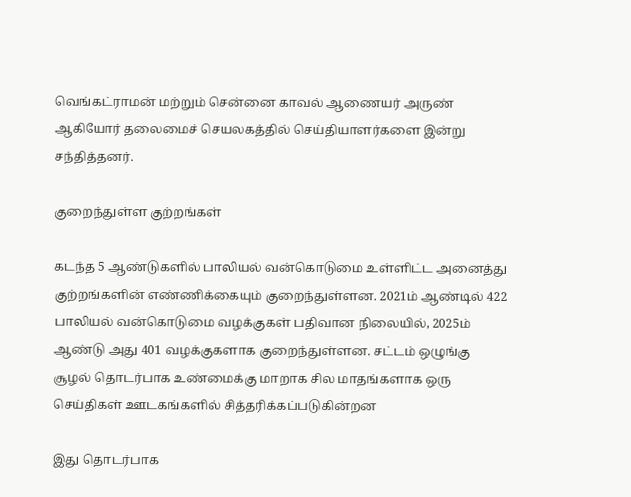வெங்கட்ராமன் மற்றும் சென்னை காவல் ஆணையர் அருண் ஆகியோர் தலைமைச் செயலகத்தில் செய்தியாளர்களை இன்று சந்தித்தனர்.

குறைந்துள்ள குற்றங்கள்

கடந்த 5 ஆண்டுகளில் பாலியல் வன்கொடுமை உள்ளிட்ட அனைத்து குற்றங்களின் எண்ணிக்கையும் குறைந்துள்ளன. 2021ம் ஆண்டில் 422 பாலியல் வன்கொடுமை வழக்குகள் பதிவான நிலையில், 2025ம் ஆண்டு அது 401 வழக்குகளாக குறைந்துள்ளன. சட்டம் ஒழுங்கு சூழல் தொடர்பாக உண்மைக்கு மாறாக சில மாதங்களாக ஒரு செய்திகள் ஊடகங்களில் சித்தரிக்கப்படுகின்றன

இது தொடர்பாக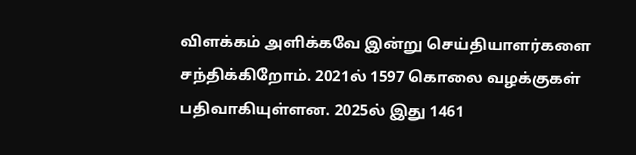விளக்கம் அளிக்கவே இன்று செய்தியாளர்களை சந்திக்கிறோம். 2021ல் 1597 கொலை வழக்குகள் பதிவாகியுள்ளன. 2025ல் இது 1461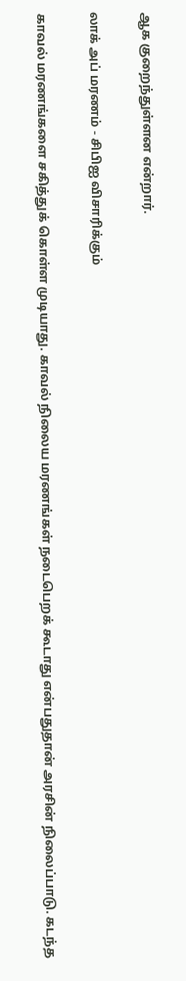ஆக குறைந்துள்ளன என்றார்.

லாக் அப் மரணம் - சிபிஐ விசாரிக்கும்

காவல் மரணங்களை சகித்துக் கொள்ள முடியாது. காவல் நிலைய மரணங்கள் நடைபெறக் கூடாது என்பதுதான் அரசின் நிலைப்பாடு. கடந்த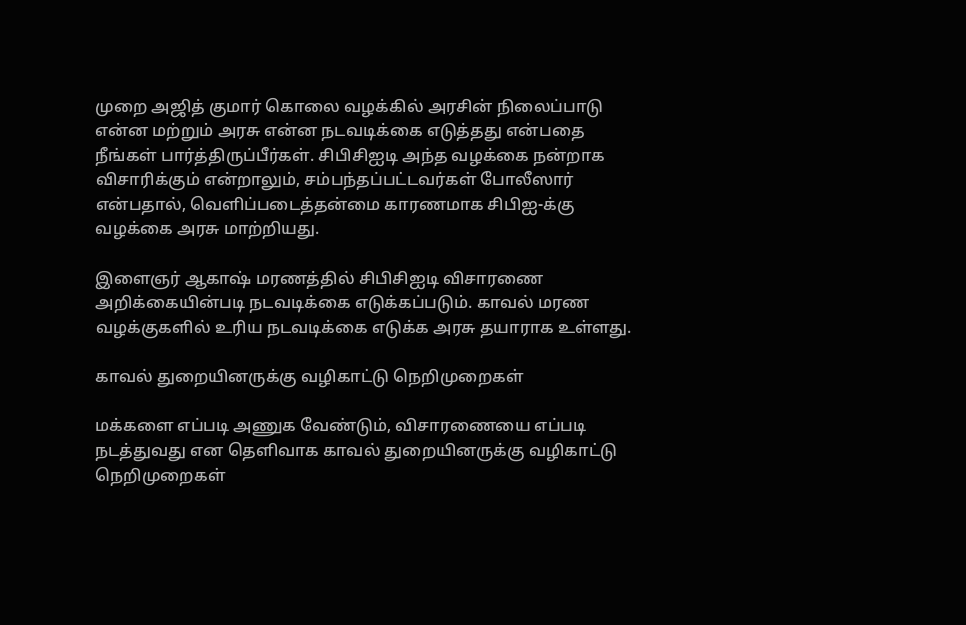முறை அஜித் குமார் கொலை வழக்கில் அரசின் நிலைப்பாடு என்ன மற்றும் அரசு என்ன நடவடிக்கை எடுத்தது என்பதை நீங்கள் பார்த்திருப்பீர்கள். சிபிசிஐடி அந்த வழக்கை நன்றாக விசாரிக்கும் என்றாலும், சம்பந்தப்பட்டவர்கள் போலீஸார் என்பதால், வெளிப்படைத்தன்மை காரணமாக சிபிஐ-க்கு வழக்கை அரசு மாற்றியது.

இளைஞர் ஆகாஷ் மரணத்தில் சிபிசிஐடி விசாரணை அறிக்கையின்படி நடவடிக்கை எடுக்கப்படும். காவல் மரண வழக்குகளில் உரிய நடவடிக்கை எடுக்க அரசு தயாராக உள்ளது.

காவல் துறையினருக்கு வழிகாட்டு நெறிமுறைகள்

மக்களை எப்படி அணுக வேண்டும், விசாரணையை எப்படி நடத்துவது என தெளிவாக காவல் துறையினருக்கு வழிகாட்டு நெறிமுறைகள்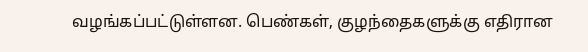வழங்கப்பட்டுள்ளன. பெண்கள், குழந்தைகளுக்கு எதிரான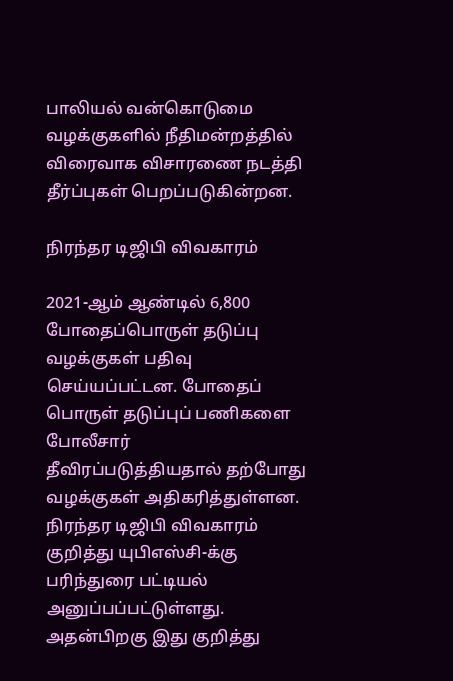பாலியல் வன்கொடுமை வழக்குகளில் நீதிமன்றத்தில் விரைவாக விசாரணை நடத்தி தீர்ப்புகள் பெறப்படுகின்றன.

நிரந்தர டிஜிபி விவகாரம்

2021-ஆம் ஆண்டில் 6,800 போதைப்பொருள் தடுப்பு வழக்குகள் பதிவு செய்யப்பட்டன. போதைப் பொருள் தடுப்புப் பணிகளை போலீசார் தீவிரப்படுத்தியதால் தற்போது வழக்குகள் அதிகரித்துள்ளன. நிரந்தர டிஜிபி விவகாரம் குறித்து யுபிஎஸ்சி-க்கு பரிந்துரை பட்டியல் அனுப்பப்பட்டுள்ளது. அதன்பிறகு இது குறித்து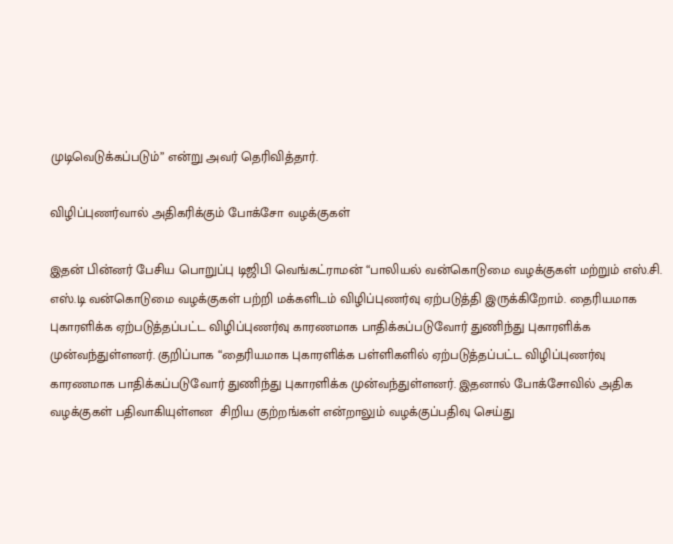முடிவெடுக்கப்படும்” என்று அவர் தெரிவித்தார்.

விழிப்புணர்வால் அதிகரிக்கும் போக்சோ வழக்குகள்

இதன் பின்னர் பேசிய பொறுப்பு டிஜிபி வெங்கட்ராமன் “பாலியல் வன்கொடுமை வழக்குகள் மற்றும் எஸ்.சி. எஸ்.டி வன்கொடுமை வழக்குகள் பற்றி மக்களிடம் விழிப்புணர்வு ஏற்படுத்தி இருக்கிறோம். தைரியமாக புகாரளிக்க ஏற்படுத்தப்பட்ட விழிப்புணர்வு காரணமாக பாதிக்கப்படுவோர் துணிந்து புகாரளிக்க முன்வந்துள்ளனர். குறிப்பாக “தைரியமாக புகாரளிக்க பள்ளிகளில் ஏற்படுத்தப்பட்ட விழிப்புணர்வு காரணமாக பாதிக்கப்படுவோர் துணிந்து புகாரளிக்க முன்வந்துள்ளனர். இதனால் போக்சோவில் அதிக வழக்குகள் பதிவாகியுள்ளன  சிறிய குற்றங்கள் என்றாலும் வழக்குப்பதிவு செய்து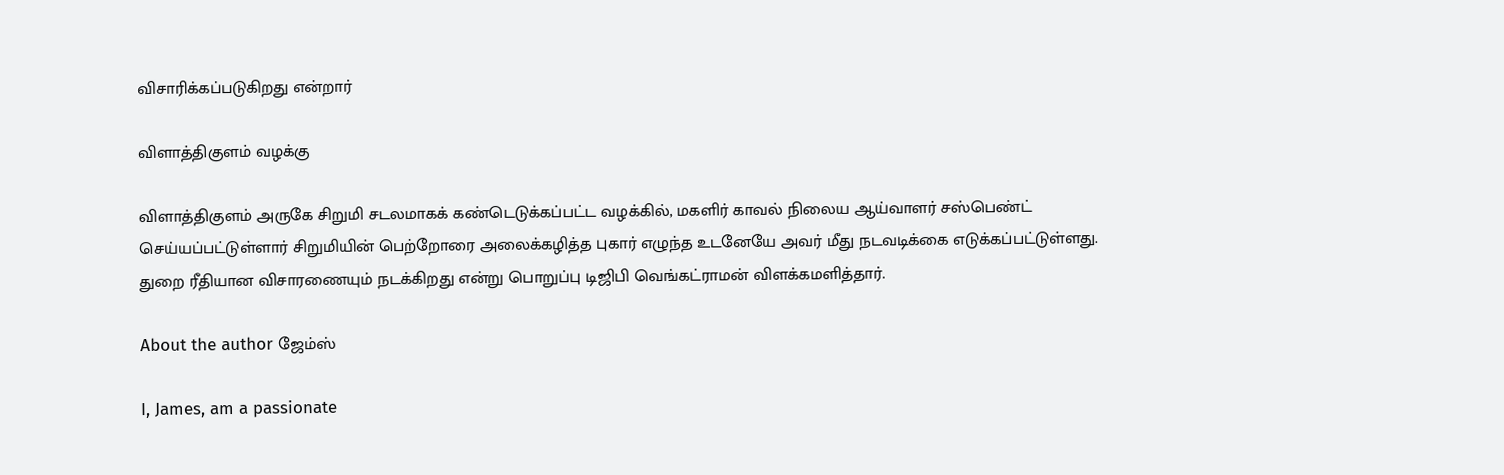விசாரிக்கப்படுகிறது என்றார்

விளாத்திகுளம் வழக்கு

விளாத்திகுளம் அருகே சிறுமி சடலமாகக் கண்டெடுக்கப்பட்ட வழக்கில், மகளிர் காவல் நிலைய ஆய்வாளர் சஸ்பெண்ட் செய்யப்பட்டுள்ளார் சிறுமியின் பெற்றோரை அலைக்கழித்த புகார் எழுந்த உடனேயே அவர் மீது நடவடிக்கை எடுக்கப்பட்டுள்ளது. துறை ரீதியான விசாரணையும் நடக்கிறது என்று பொறுப்பு டிஜிபி வெங்கட்ராமன் விளக்கமளித்தார்.

About the author ஜேம்ஸ்

I, James, am a passionate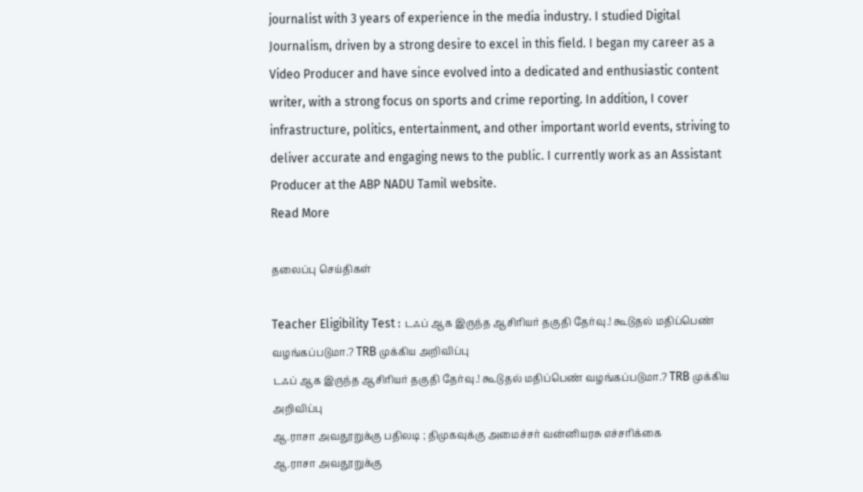journalist with 3 years of experience in the media industry. I studied Digital Journalism, driven by a strong desire to excel in this field. I began my career as a Video Producer and have since evolved into a dedicated and enthusiastic content writer, with a strong focus on sports and crime reporting. In addition, I cover infrastructure, politics, entertainment, and other important world events, striving to deliver accurate and engaging news to the public. I currently work as an Assistant Producer at the ABP NADU Tamil website.
Read More

தலைப்பு செய்திகள்

Teacher Eligibility Test : டஃப் ஆக இருந்த ஆசிரியர் தகுதி தேர்வு.! கூடுதல் மதிப்பெண் வழங்கப்படுமா.? TRB முக்கிய அறிவிப்பு
டஃப் ஆக இருந்த ஆசிரியர் தகுதி தேர்வு.! கூடுதல் மதிப்பெண் வழங்கப்படுமா.? TRB முக்கிய அறிவிப்பு
ஆ.ராசா அவதூறுக்கு பதிலடி ; திமுகவுக்கு அமைச்சர் வன்னியரசு எச்சரிக்கை
ஆ.ராசா அவதூறுக்கு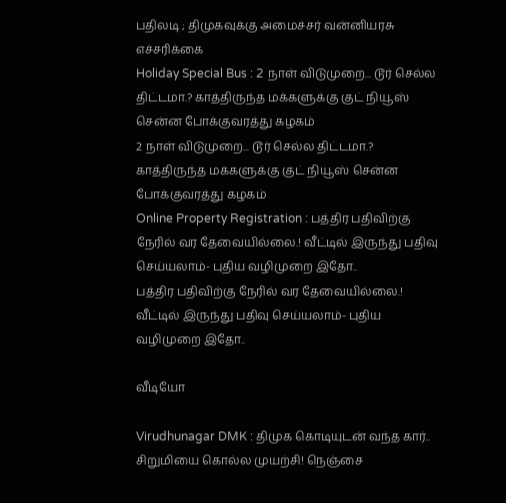பதிலடி ; திமுகவுக்கு அமைச்சர் வன்னியரசு எச்சரிக்கை
Holiday Special Bus : 2 நாள் விடுமுறை... டூர் செல்ல திட்டமா.? காத்திருந்த மக்களுக்கு குட் நியூஸ் சென்ன போக்குவரத்து கழகம்
2 நாள் விடுமுறை... டூர் செல்ல திட்டமா.? காத்திருந்த மக்களுக்கு குட் நியூஸ் சென்ன போக்குவரத்து கழகம்
Online Property Registration : பத்திர பதிவிற்கு நேரில் வர தேவையில்லை.! வீட்டில் இருந்து பதிவு செய்யலாம்- புதிய வழிமுறை இதோ..
பத்திர பதிவிற்கு நேரில் வர தேவையில்லை.! வீட்டில் இருந்து பதிவு செய்யலாம்- புதிய வழிமுறை இதோ..

வீடியோ

Virudhunagar DMK : திமுக கொடியுடன் வந்த கார்.. சிறுமியை கொல்ல முயற்சி! நெஞ்சை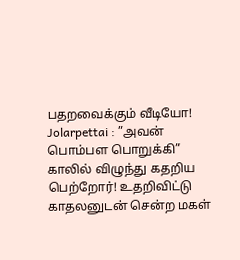பதறவைக்கும் வீடியோ!
Jolarpettai : ”அவன் பொம்பள பொறுக்கி” காலில் விழுந்து கதறிய பெற்றோர்! உதறிவிட்டு காதலனுடன் சென்ற மகள்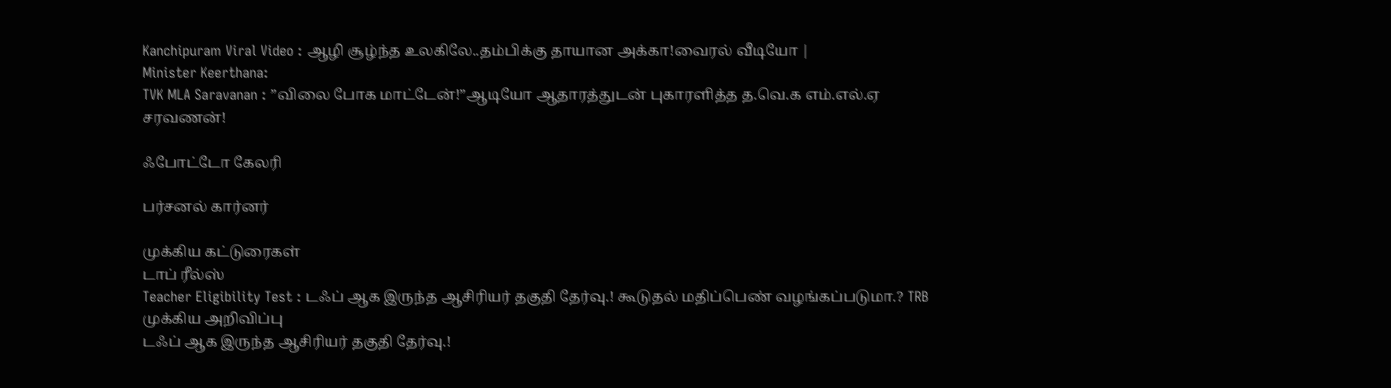Kanchipuram Viral Video : ஆழி சூழ்ந்த உலகிலே..தம்பிக்கு தாயான அக்கா!வைரல் வீடியோ |
Minister Keerthana:
TVK MLA Saravanan : ”விலை போக மாட்டேன்!”ஆடியோ ஆதாரத்துடன் புகாரளித்த த.வெ.க எம்.எல்.ஏ சரவணன்!

ஃபோட்டோ கேலரி

பர்சனல் கார்னர்

முக்கிய கட்டுரைகள்
டாப் ரீல்ஸ்
Teacher Eligibility Test : டஃப் ஆக இருந்த ஆசிரியர் தகுதி தேர்வு.! கூடுதல் மதிப்பெண் வழங்கப்படுமா.? TRB முக்கிய அறிவிப்பு
டஃப் ஆக இருந்த ஆசிரியர் தகுதி தேர்வு.!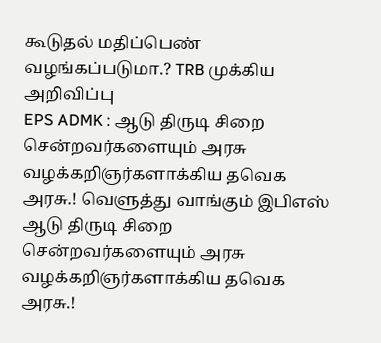கூடுதல் மதிப்பெண் வழங்கப்படுமா.? TRB முக்கிய அறிவிப்பு
EPS ADMK : ஆடு திருடி சிறை சென்றவர்களையும் அரசு வழக்கறிஞர்களாக்கிய தவெக அரசு.! வெளுத்து வாங்கும் இபிஎஸ்
ஆடு திருடி சிறை சென்றவர்களையும் அரசு வழக்கறிஞர்களாக்கிய தவெக அரசு.!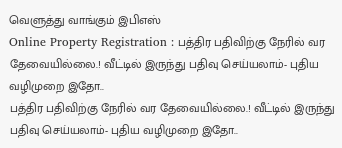வெளுத்து வாங்கும் இபிஎஸ்
Online Property Registration : பத்திர பதிவிற்கு நேரில் வர தேவையில்லை.! வீட்டில் இருந்து பதிவு செய்யலாம்- புதிய வழிமுறை இதோ..
பத்திர பதிவிற்கு நேரில் வர தேவையில்லை.! வீட்டில் இருந்து பதிவு செய்யலாம்- புதிய வழிமுறை இதோ..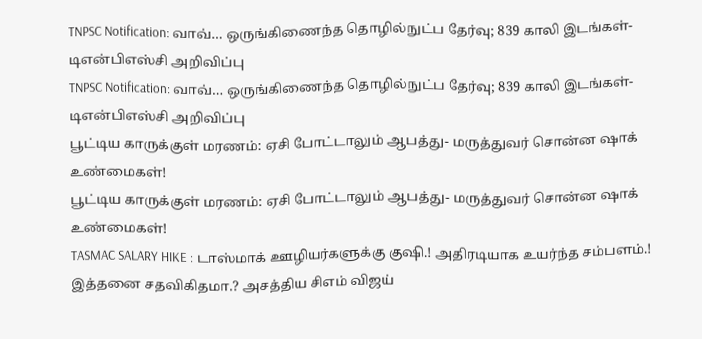TNPSC Notification: வாவ்… ஒருங்கிணைந்த தொழில்நுட்ப தேர்வு; 839 காலி இடங்கள்- டிஎன்பிஎஸ்சி அறிவிப்பு
TNPSC Notification: வாவ்… ஒருங்கிணைந்த தொழில்நுட்ப தேர்வு; 839 காலி இடங்கள்- டிஎன்பிஎஸ்சி அறிவிப்பு
பூட்டிய காருக்குள் மரணம்: ஏசி போட்டாலும் ஆபத்து- மருத்துவர் சொன்ன ஷாக் உண்மைகள்!
பூட்டிய காருக்குள் மரணம்: ஏசி போட்டாலும் ஆபத்து- மருத்துவர் சொன்ன ஷாக் உண்மைகள்!
TASMAC SALARY HIKE : டாஸ்மாக் ஊழியர்களுக்கு குஷி.! அதிரடியாக உயர்ந்த சம்பளம்.! இத்தனை சதவிகிதமா.? அசத்திய சிஎம் விஜய்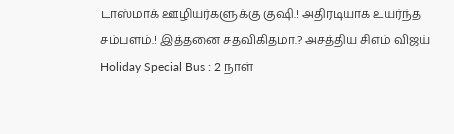டாஸ்மாக் ஊழியர்களுக்கு குஷி.! அதிரடியாக உயர்ந்த சம்பளம்.! இத்தனை சதவிகிதமா.? அசத்திய சிஎம் விஜய்
Holiday Special Bus : 2 நாள்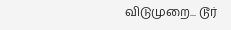விடுமுறை... டூர்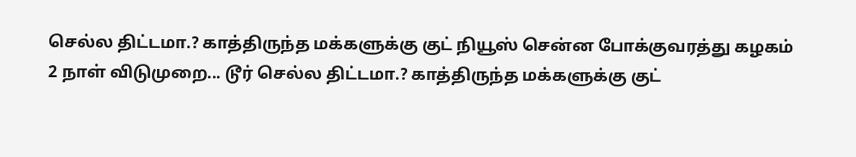செல்ல திட்டமா.? காத்திருந்த மக்களுக்கு குட் நியூஸ் சென்ன போக்குவரத்து கழகம்
2 நாள் விடுமுறை... டூர் செல்ல திட்டமா.? காத்திருந்த மக்களுக்கு குட்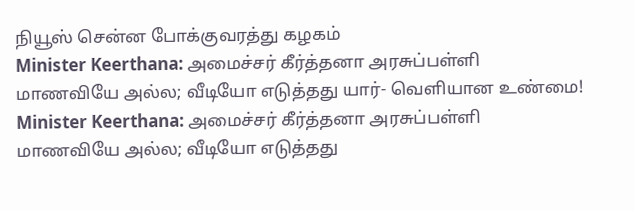நியூஸ் சென்ன போக்குவரத்து கழகம்
Minister Keerthana: அமைச்சர் கீர்த்தனா அரசுப்பள்ளி மாணவியே அல்ல; வீடியோ எடுத்தது யார்- வெளியான உண்மை!
Minister Keerthana: அமைச்சர் கீர்த்தனா அரசுப்பள்ளி மாணவியே அல்ல; வீடியோ எடுத்தது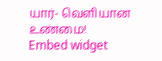யார்- வெளியான உண்மை!
Embed widget